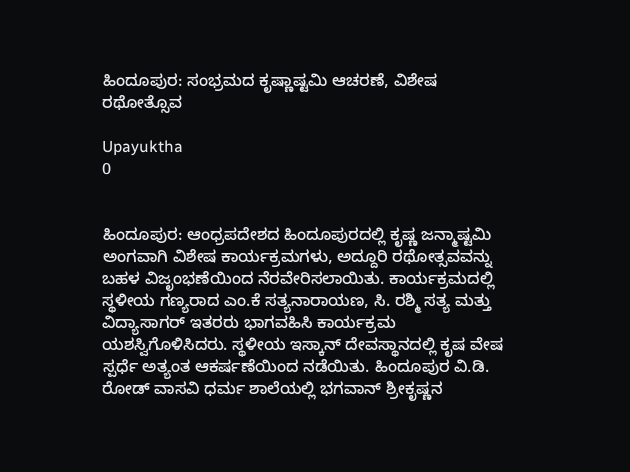ಹಿಂದೂಪುರ: ಸಂಭ್ರಮದ ಕೃಷ್ಣಾಷ್ಟಮಿ ಆಚರಣೆ, ವಿಶೇಷ ರಥೋತ್ಸೊವ

Upayuktha
0


ಹಿಂದೂಪುರ: ಆಂಧ್ರಪದೇಶದ ಹಿಂದೂಪುರದಲ್ಲಿ ಕೃಷ್ಣ ಜನ್ಮಾಷ್ಟಮಿ ಅಂಗವಾಗಿ ವಿಶೇಷ ಕಾರ್ಯಕ್ರಮಗಳು, ಅದ್ದೂರಿ ರಥೋತ್ಸವವನ್ನು ಬಹಳ ವಿಜೃಂಭಣೆಯಿಂದ ನೆರವೇರಿಸಲಾಯಿತು. ಕಾರ್ಯಕ್ರಮದಲ್ಲಿ ಸ್ಥಳೀಯ ಗಣ್ಯರಾದ ಎಂ.ಕೆ ಸತ್ಯನಾರಾಯಣ, ಸಿ. ರಶ್ಮಿ ಸತ್ಯ ಮತ್ತು ವಿದ್ಯಾಸಾಗರ್ ಇತರರು ಭಾಗವಹಿಸಿ ಕಾರ್ಯಕ್ರಮ ಯಶಸ್ವಿಗೊಳಿಸಿದರು. ಸ್ಥಳೀಯ ಇಸ್ಕಾನ್‌ ದೇವಸ್ಥಾನದಲ್ಲಿ ಕೃಷ ವೇಷ ಸ್ಪರ್ಧೆ ಅತ್ಯಂತ ಆಕರ್ಷಣೆಯಿಂದ ನಡೆಯಿತು. ಹಿಂದೂಪುರ ವಿ.ಡಿ. ರೋಡ್ ವಾಸವಿ ಧರ್ಮ ಶಾಲೆಯಲ್ಲಿ ಭಗವಾನ್ ಶ್ರೀಕೃಷ್ಣನ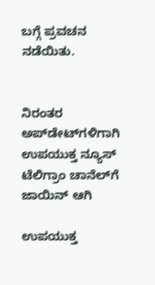ಬಗ್ಗೆ ಪ್ರವಚನ ನಡೆಯಿತು.


ನಿರಂತರ ಅಪ್‌ಡೇಟ್‌ಗಳಿಗಾಗಿ ಉಪಯುಕ್ತ ನ್ಯೂಸ್‌ ಟೆಲಿಗ್ರಾಂ ಚಾನೆಲ್‌ಗೆ ಜಾಯಿನ್‌ ಆಗಿ

ಉಪಯುಕ್ತ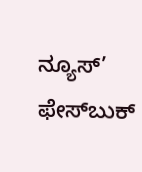ನ್ಯೂಸ್‌’ ಫೇಸ್‌ಬುಕ್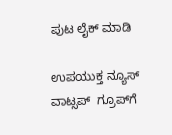ಪುಟ ಲೈಕ್ ಮಾಡಿ

ಉಪಯುಕ್ತ ನ್ಯೂಸ್‌ ವಾಟ್ಸಪ್‌  ಗ್ರೂಪ್‌ಗೆ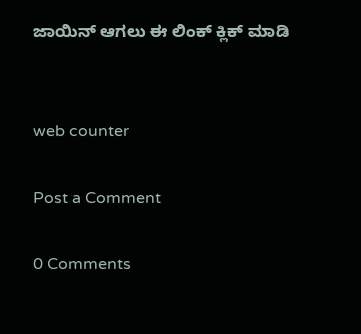ಜಾಯಿನ್ ಆಗಲು ಈ ಲಿಂಕ್ ಕ್ಲಿಕ್ ಮಾಡಿ


web counter

Post a Comment

0 Comments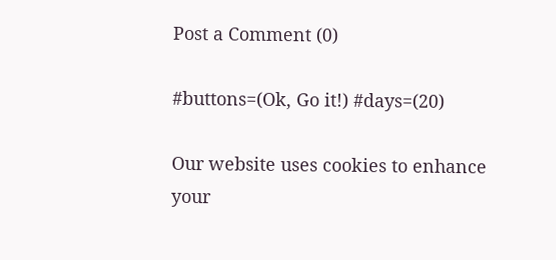Post a Comment (0)

#buttons=(Ok, Go it!) #days=(20)

Our website uses cookies to enhance your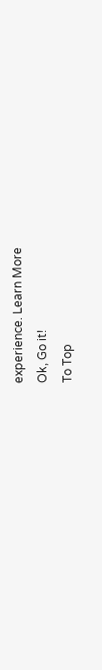experience. Learn More
Ok, Go it!
To Top